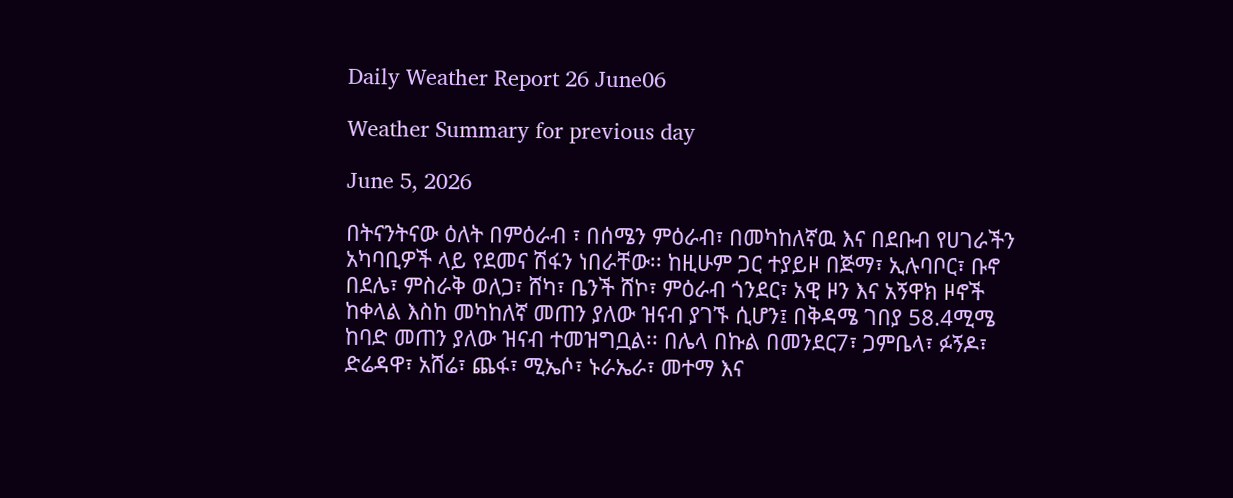Daily Weather Report 26 June06

Weather Summary for previous day

June 5, 2026

በትናንትናው ዕለት በምዕራብ ፣ በሰሜን ምዕራብ፣ በመካከለኛዉ እና በደቡብ የሀገራችን አካባቢዎች ላይ የደመና ሽፋን ነበራቸው፡፡ ከዚሁም ጋር ተያይዞ በጅማ፣ ኢሉባቦር፣ ቡኖ በደሌ፣ ምስራቅ ወለጋ፣ ሸካ፣ ቤንች ሸኮ፣ ምዕራብ ጎንደር፣ አዊ ዞን እና አኝዋክ ዞኖች ከቀላል እስከ መካከለኛ መጠን ያለው ዝናብ ያገኙ ሲሆን፤ በቅዳሜ ገበያ 58.4ሚሜ ከባድ መጠን ያለው ዝናብ ተመዝግቧል፡፡ በሌላ በኩል በመንደር7፣ ጋምቤላ፣ ፉኝዶ፣ ድሬዳዋ፣ አሸሬ፣ ጨፋ፣ ሚኤሶ፣ ኑራኤራ፣ መተማ እና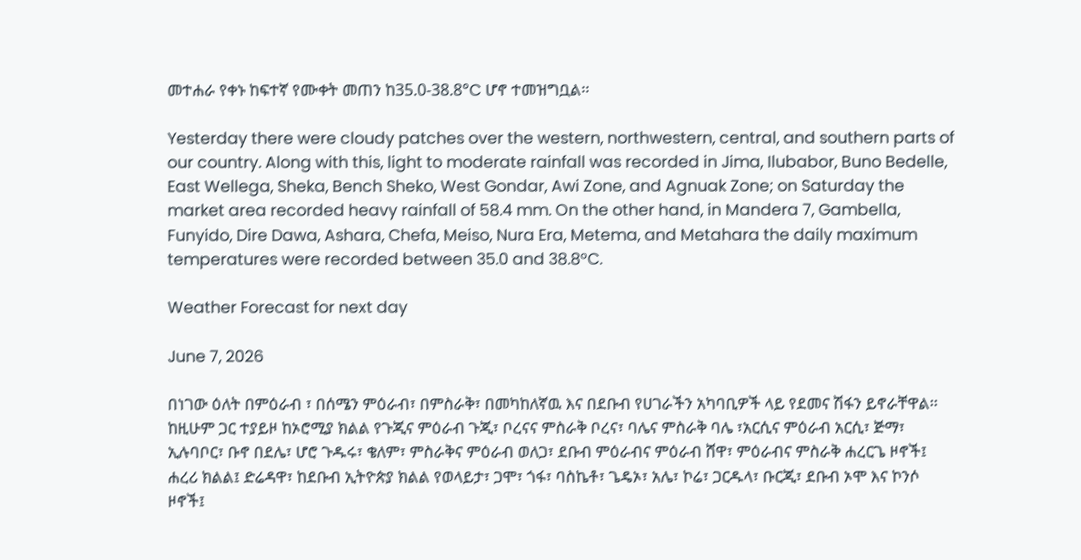መተሐራ የቀኑ ከፍተኛ የሙቀት መጠን ከ35.0-38.8°C ሆኖ ተመዝግቧል፡፡

Yesterday there were cloudy patches over the western, northwestern, central, and southern parts of our country. Along with this, light to moderate rainfall was recorded in Jima, Ilubabor, Buno Bedelle, East Wellega, Sheka, Bench Sheko, West Gondar, Awi Zone, and Agnuak Zone; on Saturday the market area recorded heavy rainfall of 58.4 mm. On the other hand, in Mandera 7, Gambella, Funyido, Dire Dawa, Ashara, Chefa, Meiso, Nura Era, Metema, and Metahara the daily maximum temperatures were recorded between 35.0 and 38.8°C.

Weather Forecast for next day

June 7, 2026

በነገው ዕለት በምዕራብ ፣ በሰሜን ምዕራብ፣ በምስራቅ፣ በመካከለኛዉ እና በደቡብ የሀገራችን አካባቢዎች ላይ የደመና ሽፋን ይኖራቸዋል፡፡ ከዚሁም ጋር ተያይዞ ከኦሮሚያ ክልል የጉጂና ምዕራብ ጉጂ፣ ቦረናና ምስራቅ ቦረና፣ ባሌና ምስራቅ ባሌ ፣አርሲና ምዕራብ አርሲ፣ ጅማ፣ ኢሉባቦር፣ ቡኖ በደሌ፣ ሆሮ ጉዱሩ፣ ቄለም፣ ምስራቅና ምዕራብ ወለጋ፣ ደቡብ ምዕራብና ምዕራብ ሸዋ፣ ምዕራብና ምስራቅ ሐረርጌ ዞኖች፤ ሐረሪ ክልል፤ ድሬዳዋ፣ ከደቡብ ኢትዮጵያ ክልል የወላይታ፣ ጋሞ፣ ጎፋ፣ ባስኬቶ፣ ጌዴኦ፣ አሌ፣ ኮሬ፣ ጋርዱላ፣ ቡርጂ፣ ደቡብ ኦሞ እና ኮንሶ ዞኖች፤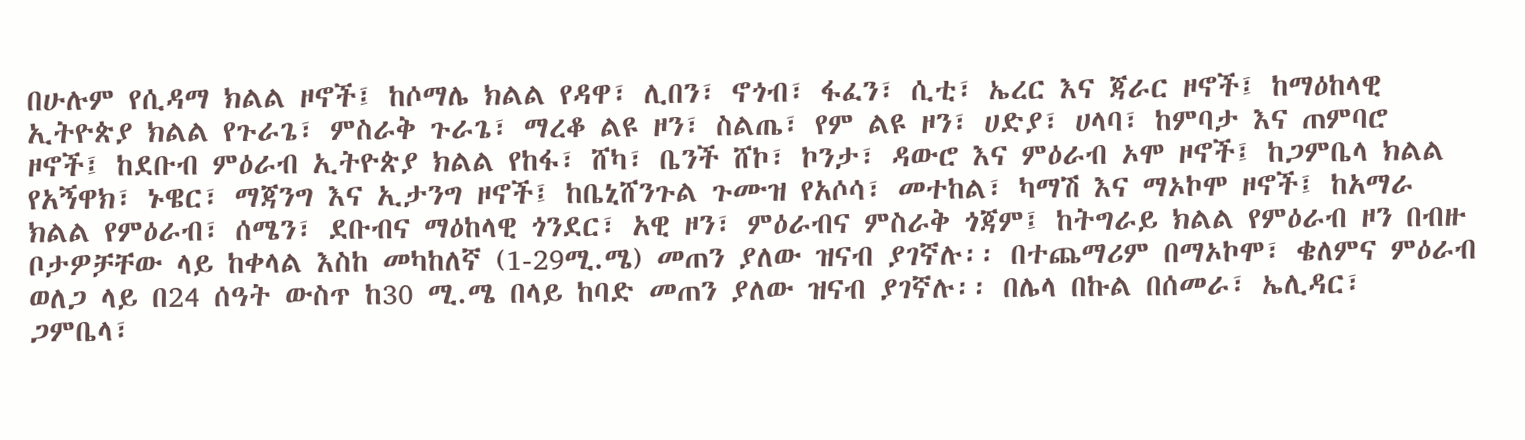በሁሉም የሲዳማ ክልል ዞኖች፤ ከሶማሌ ክልል የዳዋ፣ ሊበን፣ ኖጎብ፣ ፋፈን፣ ሲቲ፣ ኤረር እና ጃራር ዞኖች፤ ከማዕከላዊ ኢትዮጵያ ክልል የጉራጌ፣ ምስራቅ ጉራጌ፣ ማረቆ ልዩ ዞን፣ ስልጤ፣ የም ልዩ ዞን፣ ሀድያ፣ ሀላባ፣ ከምባታ እና ጠምባሮ ዞኖች፤ ከደቡብ ምዕራብ ኢትዮጵያ ክልል የከፋ፣ ሸካ፣ ቤንች ሸኮ፣ ኮንታ፣ ዳውሮ እና ምዕራብ ኦሞ ዞኖች፤ ከጋምቤላ ክልል የአኝዋክ፣ ኑዌር፣ ማጃንግ እና ኢታንግ ዞኖች፤ ከቤኒሸንጉል ጉሙዝ የአሶሳ፣ መተከል፣ ካማሽ እና ማኦኮሞ ዞኖች፤ ከአማራ ክልል የምዕራብ፣ ሰሜን፣ ደቡብና ማዕከላዊ ጎንደር፣ አዊ ዞን፣ ምዕራብና ምስራቅ ጎጃም፤ ከትግራይ ክልል የምዕራብ ዞን በብዙ ቦታዎቻቸው ላይ ከቀላል እስከ መካከለኛ (1-29ሚ.ሜ) መጠን ያለው ዝናብ ያገኛሉ፡፡ በተጨማሪም በማኦኮሞ፣ ቄለምና ምዕራብ ወለጋ ላይ በ24 ሰዓት ውስጥ ከ30 ሚ.ሜ በላይ ከባድ መጠን ያለው ዝናብ ያገኛሉ፡፡ በሌላ በኩል በሰመራ፣ ኤሊዳር፣ ጋምቤላ፣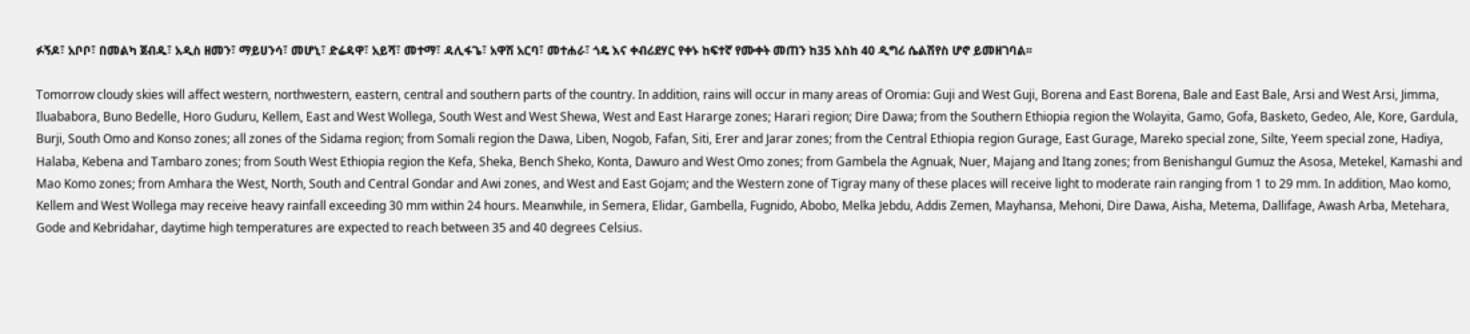ፉኝዶ፣ አቦቦ፣ በመልካ ጀብዱ፣ አዲስ ዘመን፣ ማይሀንሳ፣ መሆኒ፣ ድሬዳዋ፣ አይሻ፣ መተማ፣ ዳሊፋጌ፣ አዋሽ አርባ፣ መተሐራ፣ ጎዴ እና ቀብሪደሃር የቀኑ ከፍተኛ የሙቀት መጠን ከ35 እስከ 40 ዲግሪ ሴልሽየስ ሆኖ ይመዘገባል፡፡

Tomorrow cloudy skies will affect western, northwestern, eastern, central and southern parts of the country. In addition, rains will occur in many areas of Oromia: Guji and West Guji, Borena and East Borena, Bale and East Bale, Arsi and West Arsi, Jimma, Iluababora, Buno Bedelle, Horo Guduru, Kellem, East and West Wollega, South West and West Shewa, West and East Hararge zones; Harari region; Dire Dawa; from the Southern Ethiopia region the Wolayita, Gamo, Gofa, Basketo, Gedeo, Ale, Kore, Gardula, Burji, South Omo and Konso zones; all zones of the Sidama region; from Somali region the Dawa, Liben, Nogob, Fafan, Siti, Erer and Jarar zones; from the Central Ethiopia region Gurage, East Gurage, Mareko special zone, Silte, Yeem special zone, Hadiya, Halaba, Kebena and Tambaro zones; from South West Ethiopia region the Kefa, Sheka, Bench Sheko, Konta, Dawuro and West Omo zones; from Gambela the Agnuak, Nuer, Majang and Itang zones; from Benishangul Gumuz the Asosa, Metekel, Kamashi and Mao Komo zones; from Amhara the West, North, South and Central Gondar and Awi zones, and West and East Gojam; and the Western zone of Tigray many of these places will receive light to moderate rain ranging from 1 to 29 mm. In addition, Mao komo, Kellem and West Wollega may receive heavy rainfall exceeding 30 mm within 24 hours. Meanwhile, in Semera, Elidar, Gambella, Fugnido, Abobo, Melka Jebdu, Addis Zemen, Mayhansa, Mehoni, Dire Dawa, Aisha, Metema, Dallifage, Awash Arba, Metehara, Gode and Kebridahar, daytime high temperatures are expected to reach between 35 and 40 degrees Celsius.